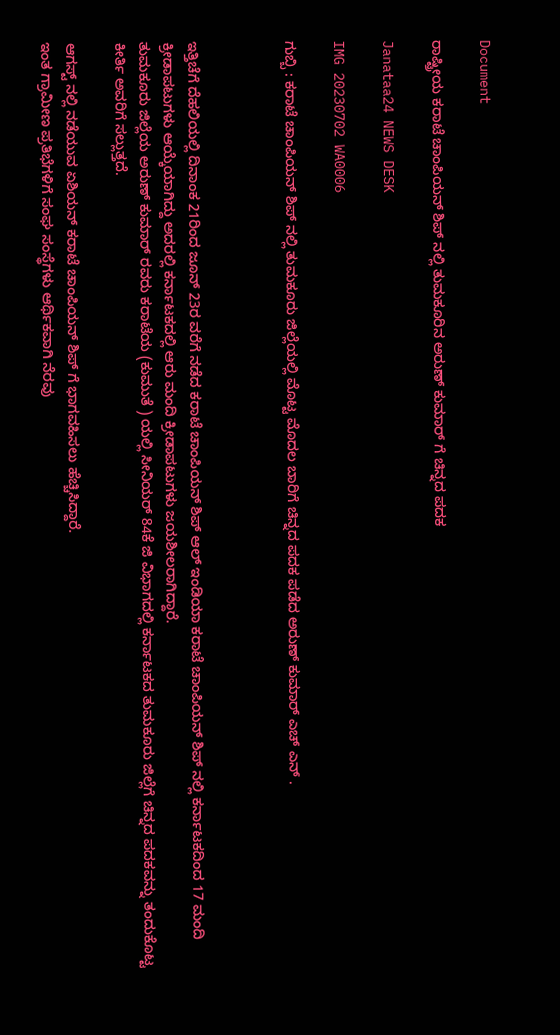Document

ರಾಷ್ಟ್ರೀಯ ಕರಾಟೆ ಚಾಂಪಿಯನ್ ಶಿಪ್ ನಲ್ಲಿ ತುಮಕೂರಿನ ಅರುಣ್ ಕುಮಾರ್ ಗೆ ಚಿನ್ನದ ಪದಕ

Janataa24 NEWS DESK

IMG 20230702 WA0006

ಗುಬ್ಬಿ : ಕರಾಟೆ ಚಾಂಪಿಯನ್ ಶಿಪ್ ನಲ್ಲಿ ತುಮಕೂರು ಜಿಲ್ಲೆಯಲ್ಲಿ ಮೊಟ್ಟ ಮೊದಲ ಬಾರಿಗೆ ಚಿನ್ನದ ಪದಕ ಪಡೆದ ಅರುಣ್ ಕುಮಾರ್ ಎಚ್ ಎನ್ .



ಇತ್ತಿಚೆಗೆ ದೆಹಲಿಯಲ್ಲಿ ದಿನಾಂಕ 21ರಿಂದ ಜೂನ್ 23ರ ವರೆಗೆ ನಡೆದ ಕರಾಟೆ ಚಾಂಪಿಯನ್ ಶಿಪ್ ಆಲ್ ಇಂಡಿಯಾ ಕರಾಟೆ ಚಾಂಪಿಯನ್ ಶಿಪ್ ನಲ್ಲಿ ಕರ್ನಾಟಕದಿಂದ 17 ಮಂದಿ ಕ್ರೀಡಾಪಟುಗಳು ಆಯ್ಕೆಯಾಗಿದ್ದು ಅದರಲ್ಲಿ ಕರ್ನಾಟಕದಲ್ಲಿ ಆರು ಮಂದಿ ಕ್ರೀಡಾಪಟುಗಳು ಜಯಶೀಲರಾಗಿದ್ದಾರೆ.
ತುಮಕೂರು ಜಿಲ್ಲೆಯ ಅರುಣ್ ಕುಮಾರ್ ರವರು ಕರಾಟೆಯ (ಕುಮುತೆ ) ಯಲ್ಲಿ ಸೀನಿಯರ್ 84ಕೆ ಜಿ ವಿಭಾಗದಲ್ಲಿ ಕರ್ನಾಟಕದ ತುಮಕೂರು ಜಿಲ್ಲೆಗೆ ಚಿನ್ನದ ಪದಕವನ್ನು ತಂದುಕೊಟ್ಟ ಕೀರ್ತಿ ಅವರಿಗೆ ಸಲ್ಲುತ್ತದೆ.

ಆಗಸ್ಟ್ ನಲ್ಲಿ ನಡೆಯುವ ಏಶಿಯನ್ ಕರಾಟೆ ಚಾಂಪಿಯನ್ ಶಿಪ್ ಗೆ ಭಾಗವಹಿಸಲು ಹೆಚ್ಚಿಸಿದ್ದಾರೆ.
ಇಂತ ಗ್ರಾಮೀಣ ಪ್ರತಿಭೆಗಳಿಗೆ ಸಂಘ ಸಂಸ್ಥೆಗಳು ಆರ್ಥಿಕವಾಗಿ ನೆರವು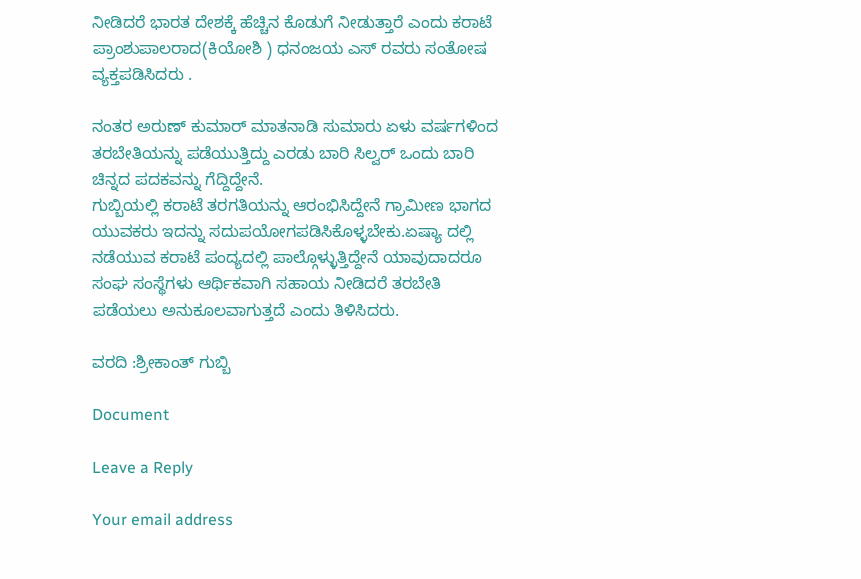ನೀಡಿದರೆ ಭಾರತ ದೇಶಕ್ಕೆ ಹೆಚ್ಚಿನ ಕೊಡುಗೆ ನೀಡುತ್ತಾರೆ ಎಂದು ಕರಾಟೆ ಪ್ರಾಂಶುಪಾಲರಾದ(ಕಿಯೋಶಿ ) ಧನಂಜಯ ಎಸ್ ರವರು ಸಂತೋಷ ವ್ಯಕ್ತಪಡಿಸಿದರು .

ನಂತರ ಅರುಣ್ ಕುಮಾರ್ ಮಾತನಾಡಿ ಸುಮಾರು ಏಳು ವರ್ಷಗಳಿಂದ ತರಬೇತಿಯನ್ನು ಪಡೆಯುತ್ತಿದ್ದು ಎರಡು ಬಾರಿ ಸಿಲ್ವರ್ ಒಂದು ಬಾರಿ ಚಿನ್ನದ ಪದಕವನ್ನು ಗೆದ್ದಿದ್ದೇನೆ.
ಗುಬ್ಬಿಯಲ್ಲಿ ಕರಾಟೆ ತರಗತಿಯನ್ನು ಆರಂಭಿಸಿದ್ದೇನೆ ಗ್ರಾಮೀಣ ಭಾಗದ ಯುವಕರು ಇದನ್ನು ಸದುಪಯೋಗಪಡಿಸಿಕೊಳ್ಳಬೇಕು.ಏಷ್ಯಾ ದಲ್ಲಿ ನಡೆಯುವ ಕರಾಟೆ ಪಂದ್ಯದಲ್ಲಿ ಪಾಲ್ಗೊಳ್ಳುತ್ತಿದ್ದೇನೆ ಯಾವುದಾದರೂ ಸಂಘ ಸಂಸ್ಥೆಗಳು ಆರ್ಥಿಕವಾಗಿ ಸಹಾಯ ನೀಡಿದರೆ ತರಬೇತಿ ಪಡೆಯಲು ಅನುಕೂಲವಾಗುತ್ತದೆ ಎಂದು ತಿಳಿಸಿದರು.

ವರದಿ :ಶ್ರೀಕಾಂತ್ ಗುಬ್ಬಿ

Document

Leave a Reply

Your email address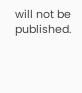will not be published.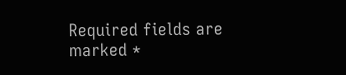Required fields are marked *